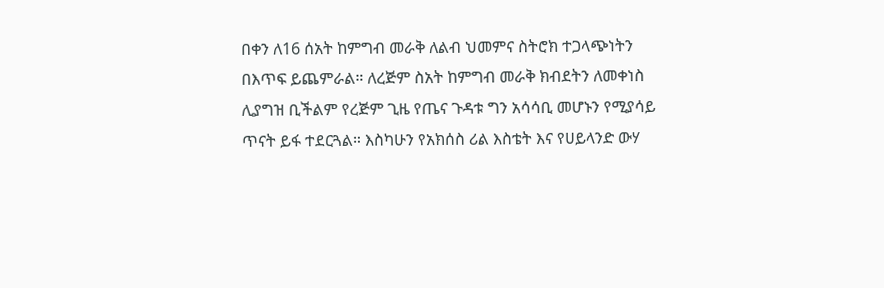በቀን ለ16 ሰአት ከምግብ መራቅ ለልብ ህመምና ስትሮክ ተጋላጭነትን በእጥፍ ይጨምራል። ለረጅም ስአት ከምግብ መራቅ ክብደትን ለመቀነስ ሊያግዝ ቢችልም የረጅም ጊዜ የጤና ጉዳቱ ግን አሳሳቢ መሆኑን የሚያሳይ ጥናት ይፋ ተደርጓል። እስካሁን የአክሰስ ሪል እስቴት እና የሀይላንድ ውሃ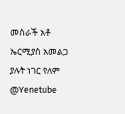መስራች አቶ ኤርሚያስ አመልጋ ያሉት ነገር የለም @Yenetube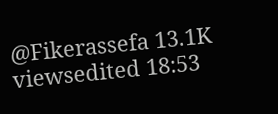@Fikerassefa 13.1K viewsedited 18:53